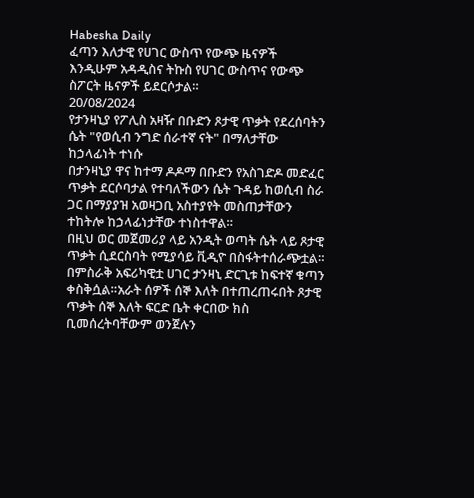Habesha Daily
ፈጣን እለታዊ የሀገር ውስጥ የውጭ ዜናዎች እንዲሁም አዳዲስና ትኩስ የሀገር ውስጥና የውጭ ስፖርት ዜናዎች ይደርሶታል።
20/08/2024
የታንዛኒያ የፖሊስ አዛዥ በቡድን ጾታዊ ጥቃት የደረሰባትን ሴት "የወሲብ ንግድ ሰራተኛ ናት" በማለታቸው ከኃላፊነት ተነሱ
በታንዛኒያ ዋና ከተማ ዶዶማ በቡድን የአስገድዶ መድፈር ጥቃት ደርሶባታል የተባለችውን ሴት ጉዳይ ከወሲብ ስራ ጋር በማያያዝ አወዛጋቢ አስተያየት መስጠታቸውን ተከትሎ ከኃላፊነታቸው ተነስተዋል።
በዚህ ወር መጀመሪያ ላይ አንዲት ወጣት ሴት ላይ ጾታዊ ጥቃት ሲደርስባት የሚያሳይ ቪዲዮ በስፋትተሰራጭቷል። በምስራቅ አፍሪካዊቷ ሀገር ታንዛኒ ድርጊቱ ከፍተኛ ቁጣን ቀስቅሷል።አራት ሰዎች ሰኞ እለት በተጠረጠሩበት ጾታዊ ጥቃት ሰኞ እለት ፍርድ ቤት ቀርበው ክስ ቢመሰረትባቸውም ወንጀሉን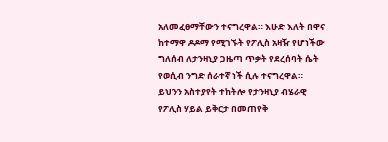አለመፈፀማቸውን ተናግረዋል። እሁድ እለት በዋና ከተማዋ ዶዶማ የሚገኙት የፖሊስ አዛዥ የሆነችው ግለሰብ ለታንዛኒያ ጋዜጣ ጥቃት የደረሰባት ሴት የወሲብ ንግድ ሰራተኛ ነች ሲሉ ተናግረዋል።
ይህንን አስተያየት ተከትሎ የታንዛኒያ ብሄራዊ የፖሊስ ሃይል ይቅርታ በመጠየቅ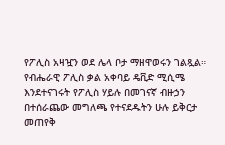የፖሊስ አዛዧን ወደ ሌላ ቦታ ማዘዋወሩን ገልጿል። የብሔራዊ ፖሊስ ቃል አቀባይ ዴቪድ ሚሲሜ እንደተናገሩት የፖሊስ ሃይሉ በመገናኛ ብዙኃን በተሰራጨው መግለጫ የተናደዱትን ሁሉ ይቅርታ መጠየቅ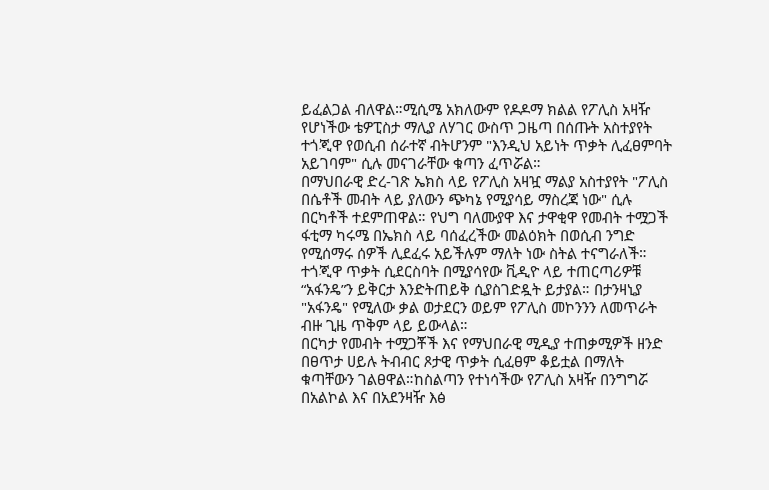ይፈልጋል ብለዋል።ሚሲሜ አክለውም የዶዶማ ክልል የፖሊስ አዛዥ የሆነችው ቴዎፒስታ ማሊያ ለሃገር ውስጥ ጋዜጣ በሰጡት አስተያየት ተጎጂዋ የወሲብ ሰራተኛ ብትሆንም "እንዲህ አይነት ጥቃት ሊፈፀምባት አይገባም" ሲሉ መናገራቸው ቁጣን ፈጥሯል።
በማህበራዊ ድረ-ገጽ ኤክስ ላይ የፖሊስ አዛዧ ማልያ አስተያየት "ፖሊስ በሴቶች መብት ላይ ያለውን ጭካኔ የሚያሳይ ማስረጃ ነው" ሲሉ በርካቶች ተደምጠዋል። የህግ ባለሙያዋ እና ታዋቂዋ የመብት ተሟጋች ፋቲማ ካሩሜ በኤክስ ላይ ባሰፈረችው መልዕክት በወሲብ ንግድ የሚሰማሩ ሰዎች ሊደፈሩ አይችሉም ማለት ነው ስትል ተናግራለች። ተጎጂዋ ጥቃት ሲደርስባት በሚያሳየው ቪዲዮ ላይ ተጠርጣሪዎቹ “አፋንዴ”ን ይቅርታ እንድትጠይቅ ሲያስገድዷት ይታያል። በታንዛኒያ "አፋንዴ" የሚለው ቃል ወታደርን ወይም የፖሊስ መኮንንን ለመጥራት ብዙ ጊዜ ጥቅም ላይ ይውላል።
በርካታ የመብት ተሟጋቾች እና የማህበራዊ ሚዲያ ተጠቃሚዎች ዘንድ በፀጥታ ሀይሉ ትብብር ጾታዊ ጥቃት ሲፈፀም ቆይቷል በማለት ቁጣቸውን ገልፀዋል።ከስልጣን የተነሳችው የፖሊስ አዛዥ በንግግሯ በአልኮል እና በአደንዛዥ እፅ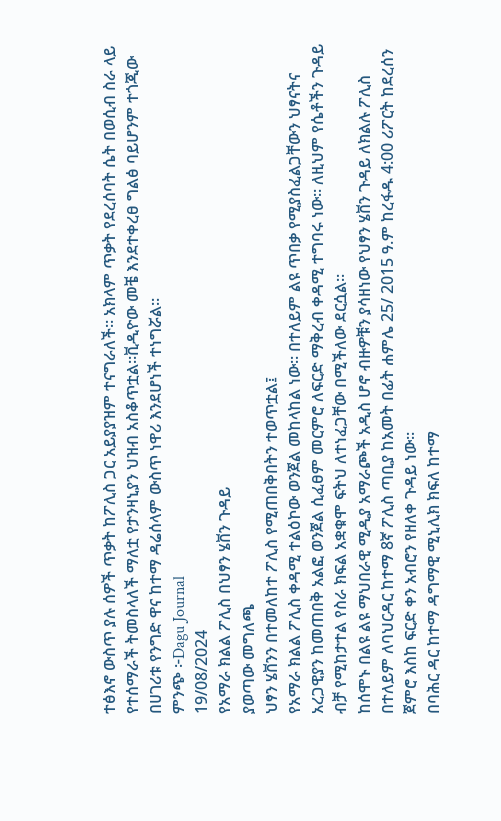ተፅእኖ ውስጥ ያሉ ሰዎች ጥቃት ከፖሊስ ጋር አይያያዝም ተናግራለች። አክላም ጥቃት የደረሰባት ሴት በወሲብ ስራ ላይ የተሰማራች ትመስላለች ማለቷ የታንዛኒያን ህዝብ አስቆጥቷል።ቪዲዮው መቼ እንደተቀረፀ ግልፅ ባይሆንም ተጎጂው በሀገሪቱ የንግድ ዋና ከተማ ዳሬሰላም ውስጥ ነዋሪ እንደሆነች ተነግሯል።
ምንጭ ፦Dagu Journal
19/08/2024
የአማራ ክልል ፖሊስ በህፃን ሄቨን ጉዳይ
ያወጣው መግለጫ
ህፃን ሄቨንን በተመለከተ ፖሊስ የሚጠበቅበትን ተወጥቷል፤
የአማራ ክልል ፖሊስ ቀዳሚ ተልዕኮው ወንጀል መከላከል ነው። በተለይም ልዩ ጥበቃ የሚያስፈልጋቸውን ህፃናትና አረጋዊያን ከመጠበቅ አልፎ ወንጀል ሲፈፀም መርምሮ ለፍርድ ማቅረብ ቀዳሚ ተግባሩ ነው። ለዚህም የሴቶችን ጉዳይ ብቻ የሚከታተል የስራ ክፍል አቋቁሞ ፍትህ ለተነፈጋቸው በሚችለው ደርሷል።
ከሰሞኑ በልዩ ልዩ ማህበራዊ ሚዲያ አማራጮች አዲስ ሆኖ ብዙዎቹን ያሳዘነው የህፃን ሄቨን ጉዳይ ለክልሉ ፖሊስ በተለይም ለባህርዳር ከተማ 8ኛ ፖሊስ ጣቢያ ከአመት በፊት ሐምሌ 25/ 2015 ዓ.ም ከረፋዱ 4:00 ሪፖርት ከደረሰን ጀምሮ እስከ ፍርድ ቀን አብሮን የዘለቀ ጉዳይ ነው።
በባሕር ዳር ከተማ ዳግማዊ ሚኒሊክ ክፍለ ከተማ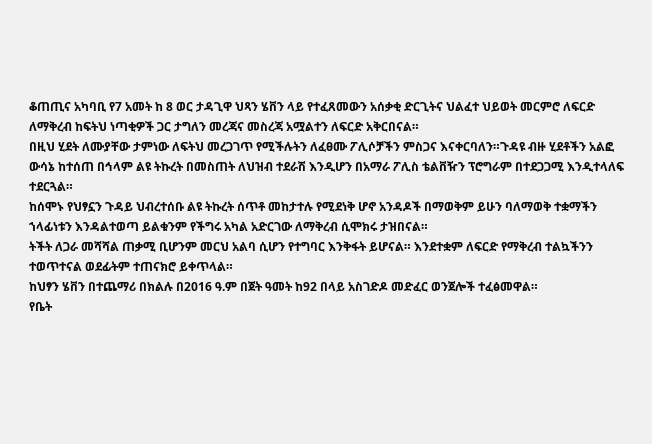ቆጠጢና አካባቢ የ7 አመት ከ 8 ወር ታዳጊዋ ህጻን ሄቨን ላይ የተፈጸመውን አሰቃቂ ድርጊትና ህልፈተ ህይወት መርምሮ ለፍርድ ለማቅረብ ከፍትህ ነጣቂዎች ጋር ታግለን መረጃና መስረጃ አሟልተን ለፍርድ አቅርበናል።
በዚህ ሂደት ለሙያቸው ታምነው ለፍትህ መረጋገጥ የሚችሉትን ለፈፀሙ ፖሊሶቻችን ምስጋና እናቀርባለን።ጉዳዩ ብዙ ሂደቶችን አልፎ ውሳኔ ከተሰጠ በኅላም ልዩ ትኩረት በመስጠት ለህዝብ ተደራሽ እንዲሆን በአማራ ፖሊስ ቴልቨዥን ፕሮግራም በተደጋጋሚ እንዲተላለፍ ተደርጓል።
ከሰሞኑ የህፃኗን ጉዳይ ህብረተሰቡ ልዩ ትኩረት ሰጥቶ መከታተሉ የሚደነቅ ሆኖ አንዳዶች በማወቅም ይሁን ባለማወቅ ተቋማችን ኀላፊነቱን እንዳልተወጣ ይልቁንም የችግሩ አካል አድርገው ለማቅረብ ሲሞክሩ ታዝበናል።
ትችት ለጋራ መሻሻል ጠቃሚ ቢሆንም መርህ አልባ ሲሆን የተግባር እንቅፋት ይሆናል። እንደተቋም ለፍርድ የማቅረብ ተልኳችንን ተወጥተናል ወደፊትም ተጠናክሮ ይቀጥላል።
ከህፃን ሄቨን በተጨማሪ በክልሉ በ2016 ዓ.ም በጀት ዓመት ከ92 በላይ አስገድዶ መድፈር ወንጀሎች ተፈፅመዋል።
የቤት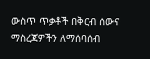ውስጥ ጥቃቶች በቅርብ ሰውና ማስረጃዎችን ለማሰባሰብ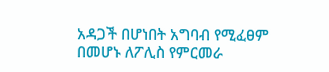አዳጋች በሆነበት አግባብ የሚፈፀም በመሆኑ ለፖሊስ የምርመራ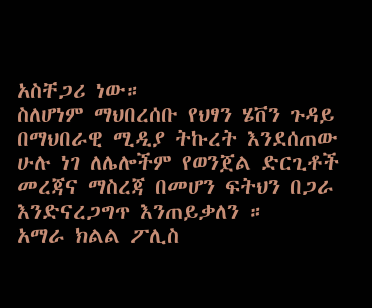አስቸጋሪ ነው።
ስለሆነም ማህበረሰቡ የህፃን ሄቨን ጉዳይ በማህበራዊ ሚዲያ ትኩረት እንደሰጠው ሁሉ ነገ ለሌሎችም የወንጀል ድርጊቶች መረጃና ማስረጃ በመሆን ፍትህን በጋራ እንድናረጋግጥ እንጠይቃለን ።
አማራ ክልል ፖሊስ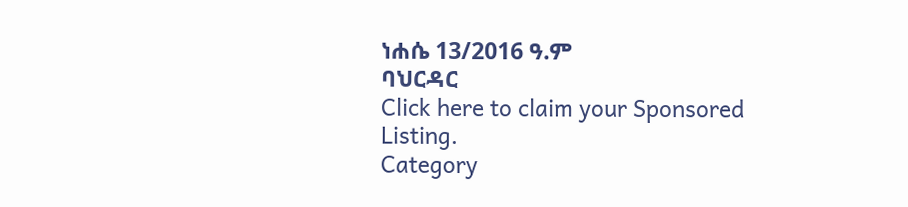ነሐሴ 13/2016 ዓ.ም
ባህርዳር
Click here to claim your Sponsored Listing.
Category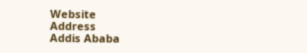Website
Address
Addis Ababa